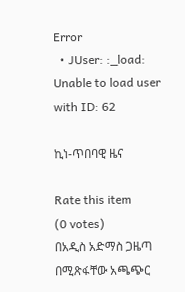Error
  • JUser: :_load: Unable to load user with ID: 62

ኪነ-ጥበባዊ ዜና

Rate this item
(0 votes)
በአዲስ አድማስ ጋዜጣ በሚጽፋቸው አጫጭር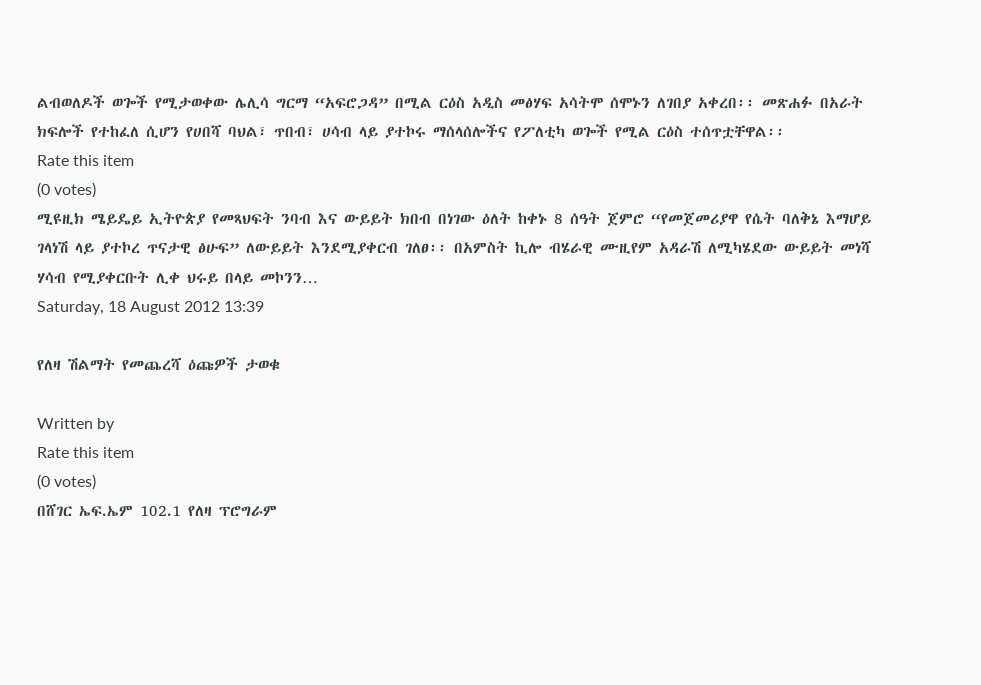ልብወለዶች ወጐች የሚታወቀው ሌሊሳ ግርማ “አፍሮጋዳ” በሚል ርዕስ አዲስ መፅሃፍ አሳትሞ ሰሞኑን ለገበያ አቀረበ፡፡ መጽሐፉ በአራት ክፍሎች የተከፈለ ሲሆን የሀበሻ ባህል፣ ጥበብ፣ ሀሳብ ላይ ያተኮሩ ማሰላሰሎችና የፖለቲካ ወጐች የሚል ርዕስ ተሰጥቷቸዋል፡፡
Rate this item
(0 votes)
ሚዩዚክ ሜይዴይ ኢትዮጵያ የመጻህፍት ንባብ እና ውይይት ክበብ በነገው ዕለት ከቀኑ 8 ሰዓት ጀምሮ “የመጀመሪያዋ የሴት ባለቅኔ እማሆይ ገላነሽ ላይ ያተኮረ ጥናታዊ ፅሁፍ” ለውይይት እንደሚያቀርብ ገለፀ፡፡ በአምስት ኪሎ ብሄራዊ ሙዚየም አዳራሽ ለሚካሄደው ውይይት መነሻ ሃሳብ የሚያቀርቡት ሊቀ ህሩይ በላይ መኮንን…
Saturday, 18 August 2012 13:39

የለዛ ሽልማት የመጨረሻ ዕጩዎች ታወቁ

Written by
Rate this item
(0 votes)
በሸገር ኤፍ.ኤም 102.1 የለዛ ፕሮግራም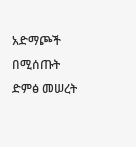አድማጮች በሚሰጡት ድምፅ መሠረት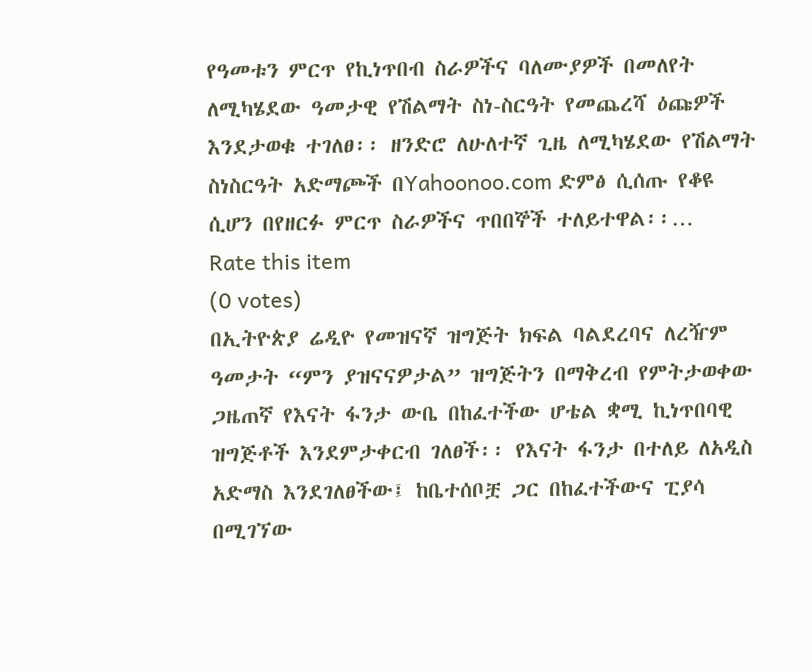የዓመቱን ምርጥ የኪነጥበብ ስራዎችና ባለሙያዎች በመለየት ለሚካሄደው ዓመታዊ የሽልማት ስነ-ስርዓት የመጨረሻ ዕጩዎች እንደታወቁ ተገለፀ፡፡ ዘንድሮ ለሁለተኛ ጊዜ ለሚካሄደው የሽልማት ስነስርዓት አድማጮች በYahoonoo.com ድምፅ ሲሰጡ የቆዩ ሲሆን በየዘርፉ ምርጥ ስራዎችና ጥበበኞች ተለይተዋል፡፡…
Rate this item
(0 votes)
በኢትዮጵያ ሬዲዮ የመዝናኛ ዝግጅት ክፍል ባልደረባና ለረዥም ዓመታት “ምን ያዝናናዎታል” ዝግጅትን በማቅረብ የምትታወቀው ጋዜጠኛ የእናት ፋንታ ውቤ በከፈተችው ሆቴል ቋሚ ኪነጥበባዊ ዝግጅቶች እንደምታቀርብ ገለፀች፡፡ የእናት ፋንታ በተለይ ለአዲስ አድማስ እንደገለፀችው፤ ከቤተሰቦቿ ጋር በከፈተችውና ፒያሳ በሚገኘው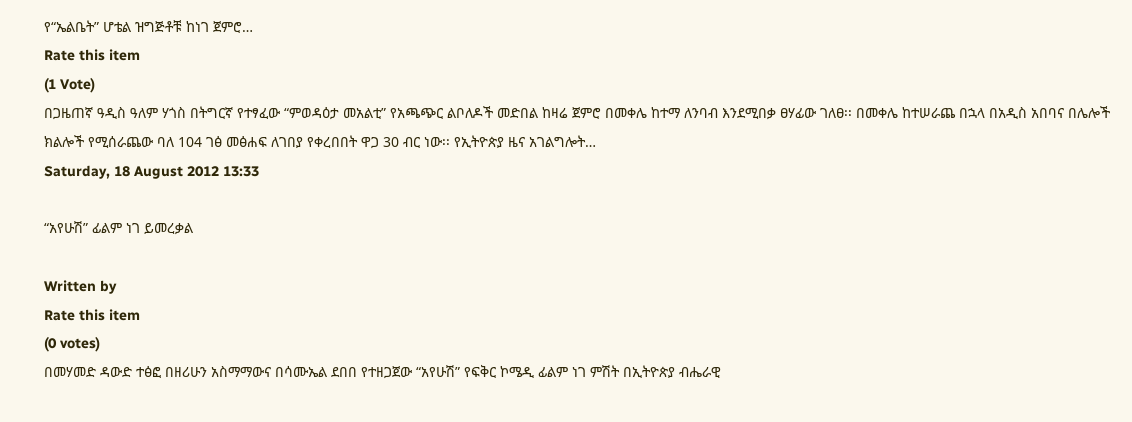የ“ኤልቤት” ሆቴል ዝግጅቶቹ ከነገ ጀምሮ…
Rate this item
(1 Vote)
በጋዜጠኛ ዓዲስ ዓለም ሃጎስ በትግርኛ የተፃፈው “ምወዳዕታ መአልቲ” የአጫጭር ልቦለዶች መድበል ከዛሬ ጀምሮ በመቀሌ ከተማ ለንባብ እንደሚበቃ ፀሃፊው ገለፀ፡፡ በመቀሌ ከተሠራጨ በኋላ በአዲስ አበባና በሌሎች ክልሎች የሚሰራጨው ባለ 104 ገፅ መፅሐፍ ለገበያ የቀረበበት ዋጋ 30 ብር ነው፡፡ የኢትዮጵያ ዜና አገልግሎት…
Saturday, 18 August 2012 13:33

“አየሁሽ” ፊልም ነገ ይመረቃል

Written by
Rate this item
(0 votes)
በመሃመድ ዳውድ ተፅፎ በዘሪሁን አስማማውና በሳሙኤል ደበበ የተዘጋጀው “አየሁሽ” የፍቅር ኮሜዲ ፊልም ነገ ምሽት በኢትዮጵያ ብሔራዊ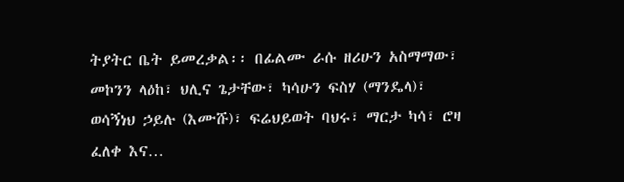ትያትር ቤት ይመረቃል፡፡ በፊልሙ ራሱ ዘሪሁን አስማማው፣ መኮንን ላዕከ፣ ህሊና ጌታቸው፣ ካሳሁን ፍስሃ (ማንዴላ)፣ ወሳኝነህ ኃይሉ (እሙሹ)፣ ፍሬህይወት ባህሩ፣ ማርታ ካሳ፣ ሮዛ ፈለቀ እና…